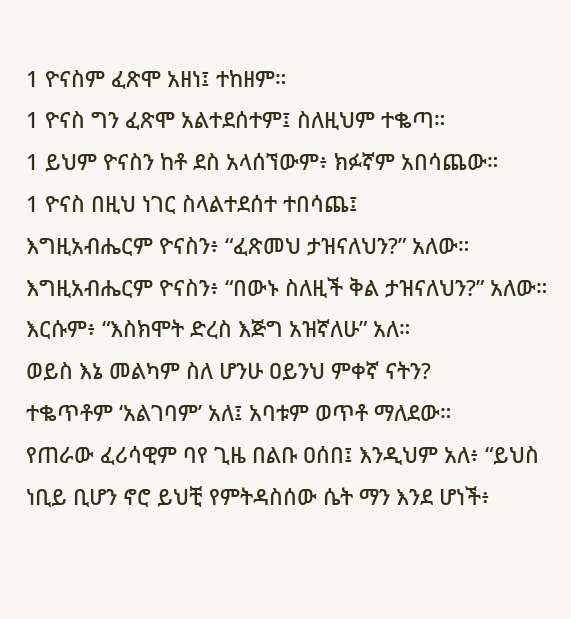1 ዮናስም ፈጽሞ አዘነ፤ ተከዘም።
1 ዮናስ ግን ፈጽሞ አልተደሰተም፤ ስለዚህም ተቈጣ።
1 ይህም ዮናስን ከቶ ደስ አላሰኘውም፥ ክፉኛም አበሳጨው።
1 ዮናስ በዚህ ነገር ስላልተደሰተ ተበሳጨ፤
እግዚአብሔርም ዮናስን፥ “ፈጽመህ ታዝናለህን?” አለው።
እግዚአብሔርም ዮናስን፥ “በውኑ ስለዚች ቅል ታዝናለህን?” አለው። እርሱም፥ “እስክሞት ድረስ እጅግ አዝኛለሁ” አለ።
ወይስ እኔ መልካም ስለ ሆንሁ ዐይንህ ምቀኛ ናትን?
ተቈጥቶም ‘አልገባም’ አለ፤ አባቱም ወጥቶ ማለደው።
የጠራው ፈሪሳዊም ባየ ጊዜ በልቡ ዐሰበ፤ እንዲህም አለ፥ “ይህስ ነቢይ ቢሆን ኖሮ ይህቺ የምትዳስሰው ሴት ማን እንደ ሆነች፥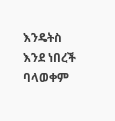እንዴትስ እንደ ነበረች ባላወቀም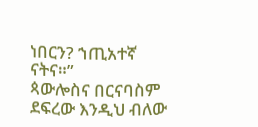ነበርን? ኀጢአተኛ ናትና።”
ጳውሎስና በርናባስም ደፍረው እንዲህ ብለው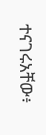ተናገሩአቸው፥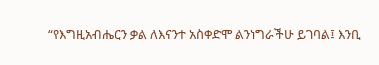“የእግዚአብሔርን ቃል ለእናንተ አስቀድሞ ልንነግራችሁ ይገባል፤ እንቢ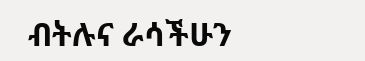ብትሉና ራሳችሁን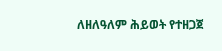ለዘለዓለም ሕይወት የተዘጋጀ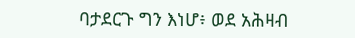ባታደርጉ ግን እነሆ፥ ወደ አሕዛብ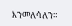እንመለሳለን።